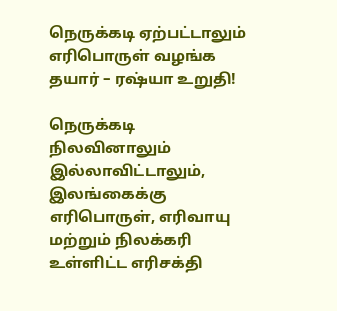நெருக்கடி ஏற்பட்டாலும் எரிபொருள் வழங்க தயார் – ரஷ்யா உறுதி!

நெருக்கடி நிலவினாலும் இல்லாவிட்டாலும், இலங்கைக்கு எரிபொருள், எரிவாயு மற்றும் நிலக்கரி உள்ளிட்ட எரிசக்தி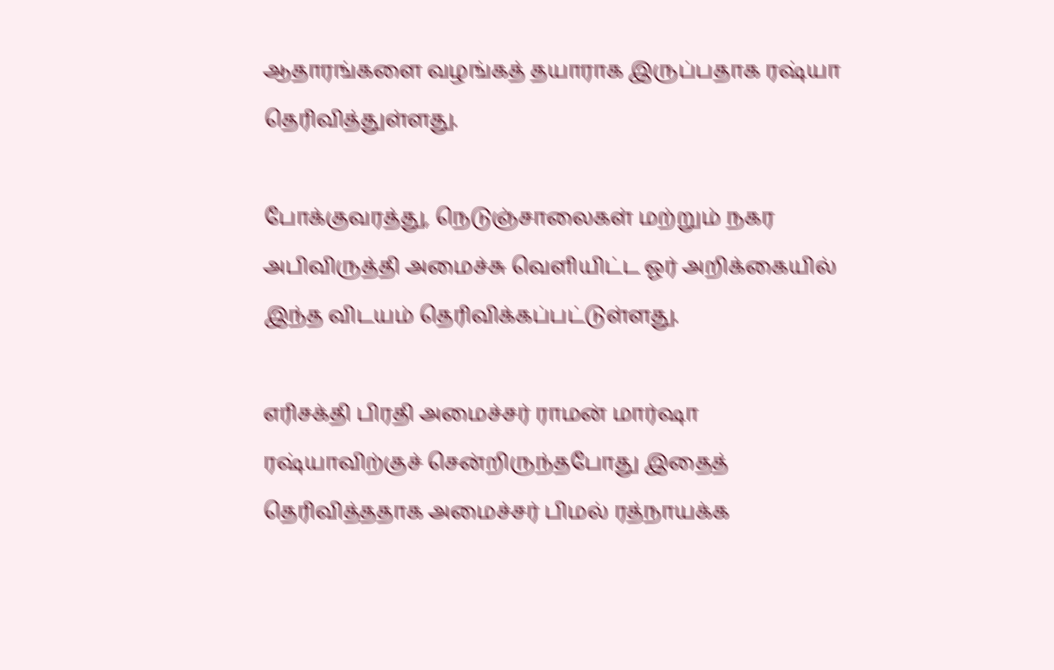ஆதாரங்களை வழங்கத் தயாராக இருப்பதாக ரஷ்யா தெரிவித்துள்ளது.

போக்குவரத்து, நெடுஞ்சாலைகள் மற்றும் நகர அபிவிருத்தி அமைச்சு வெளியிட்ட ஓர் அறிக்கையில் இந்த விடயம் தெரிவிக்கப்பட்டுள்ளது.

எரிசக்தி பிரதி அமைச்சர் ராமன் மார்ஷா ரஷ்யாவிற்குச் சென்றிருந்தபோது இதைத் தெரிவித்ததாக அமைச்சர் பிமல் ரத்நாயக்க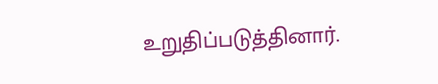உறுதிப்படுத்தினார்.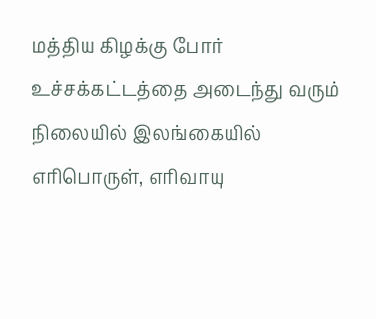மத்திய கிழக்கு போர் உச்சக்கட்டத்தை அடைந்து வரும் நிலையில் இலங்கையில் எரிபொருள், எரிவாயு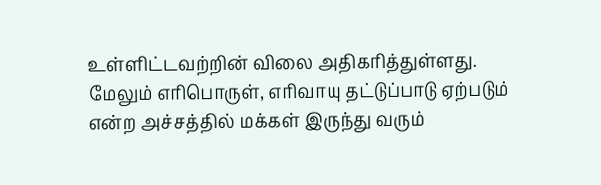உள்ளிட்டவற்றின் விலை அதிகரித்துள்ளது. மேலும் எரிபொருள், எரிவாயு தட்டுப்பாடு ஏற்படும் என்ற அச்சத்தில் மக்கள் இருந்து வரும்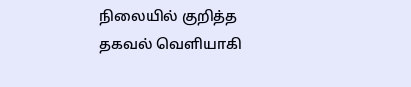நிலையில் குறித்த தகவல் வெளியாகி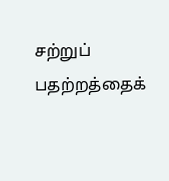சற்றுப் பதற்றத்தைக்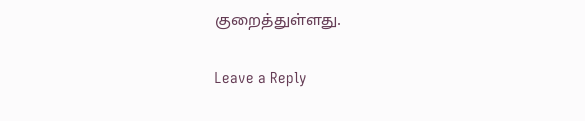குறைத்துள்ளது.

Leave a Reply